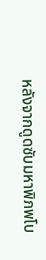หลังจากดูดซับมหาพิภพโบ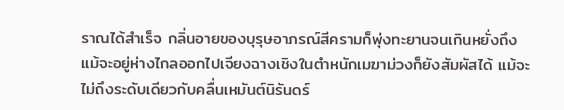ราณได้สำเร็จ กลิ่นอายของบุรุษอาภรณ์สีครามก็พุ่งทะยานจนเกินหยั่งถึง แม้จะอยู่ห่างไกลออกไปเจียงฉางเชิงในตำหนักเมฆาม่วงก็ยังสัมผัสได้ แม้จะไม่ถึงระดับเดียวกับคลื่นเหมันต์นิรันดร์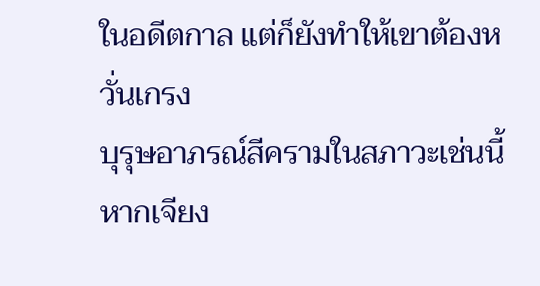ในอดีตกาล แต่ก็ยังทำให้เขาต้องหวั่นเกรง
บุรุษอาภรณ์สีครามในสภาวะเช่นนี้หากเจียง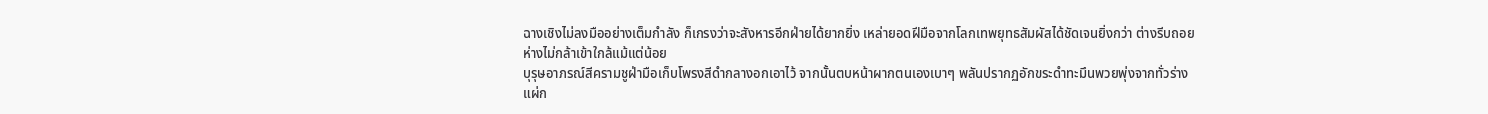ฉางเชิงไม่ลงมืออย่างเต็มกำลัง ก็เกรงว่าจะสังหารอีกฝ่ายได้ยากยิ่ง เหล่ายอดฝีมือจากโลกเทพยุทธสัมผัสได้ชัดเจนยิ่งกว่า ต่างรีบถอยห่างไม่กล้าเข้าใกล้แม้แต่น้อย
บุรุษอาภรณ์สีครามชูฝ่ามือเก็บโพรงสีดำกลางอกเอาไว้ จากนั้นตบหน้าผากตนเองเบาๆ พลันปรากฏอักขระดำทะมึนพวยพุ่งจากทั่วร่างแผ่ก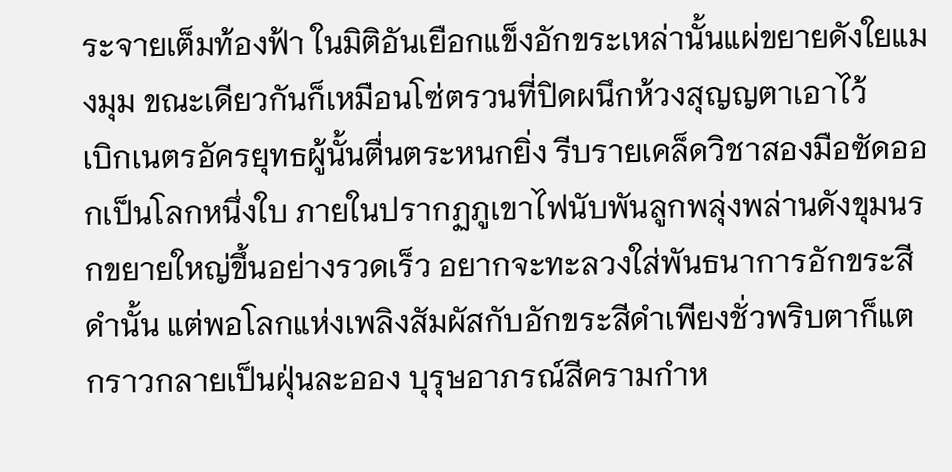ระจายเต็มท้องฟ้า ในมิติอันเยือกแข็งอักขระเหล่านั้นแผ่ขยายดังใยแมงมุม ขณะเดียวกันก็เหมือนโซ่ตรวนที่ปิดผนึกห้วงสุญญตาเอาไว้
เบิกเนตรอัครยุทธผู้นั้นตื่นตระหนกยิ่ง รีบรายเคล็ดวิชาสองมือซัดออกเป็นโลกหนึ่งใบ ภายในปรากฏภูเขาไฟนับพันลูกพลุ่งพล่านดังขุมนรกขยายใหญ่ขึ้นอย่างรวดเร็ว อยากจะทะลวงใส่พันธนาการอักขระสีดำนั้น แต่พอโลกแห่งเพลิงสัมผัสกับอักขระสีดำเพียงชั่วพริบตาก็แตกราวกลายเป็นฝุ่นละออง บุรุษอาภรณ์สีครามกำห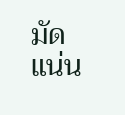มัดแน่น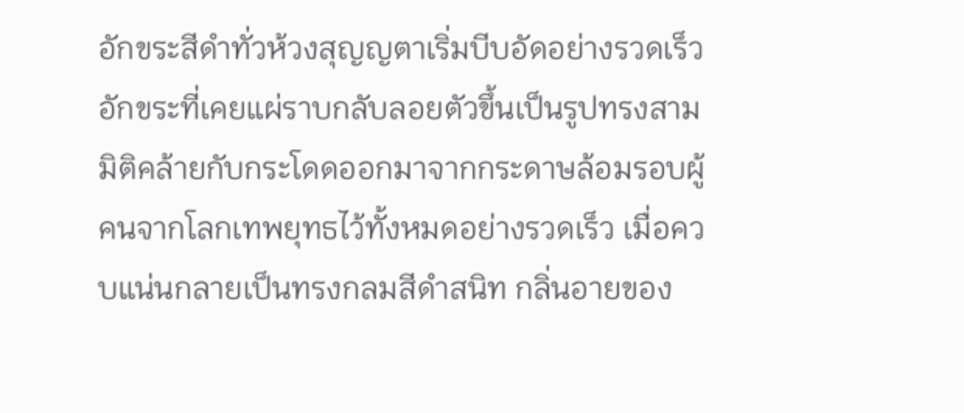อักขระสีดำทั่วห้วงสุญญตาเริ่มบีบอัดอย่างรวดเร็ว อักขระที่เคยแผ่ราบกลับลอยตัวขึ้นเป็นรูปทรงสามมิติคล้ายกับกระโดดออกมาจากกระดาษล้อมรอบผู้คนจากโลกเทพยุทธไว้ทั้งหมดอย่างรวดเร็ว เมื่อควบแน่นกลายเป็นทรงกลมสีดำสนิท กลิ่นอายของ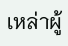เหล่าผู้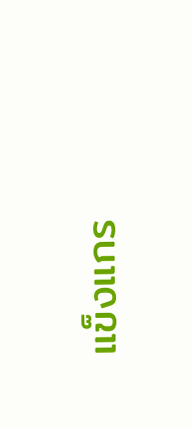แข็งแกร